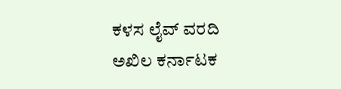ಕಳಸ ಲೈವ್ ವರದಿ
ಅಖಿಲ ಕರ್ನಾಟಕ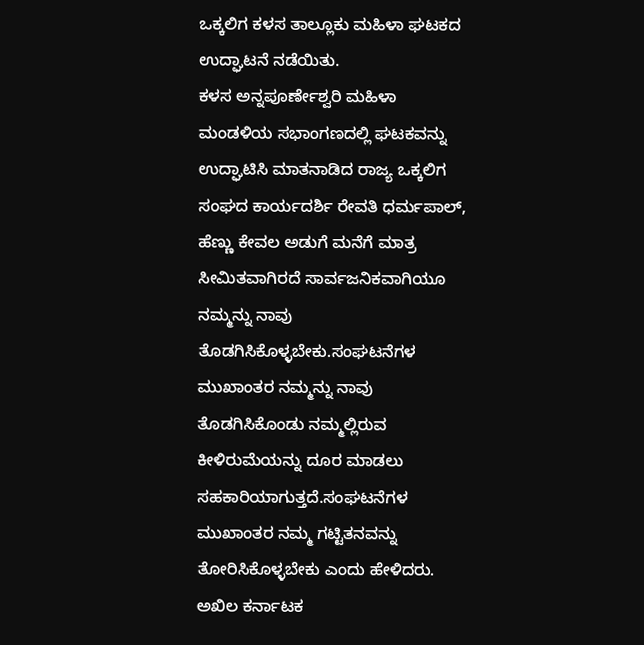ಒಕ್ಕಲಿಗ ಕಳಸ ತಾಲ್ಲೂಕು ಮಹಿಳಾ ಘಟಕದ ಉದ್ಘಾಟನೆ ನಡೆಯಿತು.
ಕಳಸ ಅನ್ನಪೂರ್ಣೇಶ್ವರಿ ಮಹಿಳಾ ಮಂಡಳಿಯ ಸಭಾಂಗಣದಲ್ಲಿ ಘಟಕವನ್ನು ಉದ್ಘಾಟಿಸಿ ಮಾತನಾಡಿದ ರಾಜ್ಯ ಒಕ್ಕಲಿಗ ಸಂಘದ ಕಾರ್ಯದರ್ಶಿ ರೇವತಿ ಧರ್ಮಪಾಲ್, ಹೆಣ್ಣು ಕೇವಲ ಅಡುಗೆ ಮನೆಗೆ ಮಾತ್ರ ಸೀಮಿತವಾಗಿರದೆ ಸಾರ್ವಜನಿಕವಾಗಿಯೂ ನಮ್ಮನ್ನು ನಾವು ತೊಡಗಿಸಿಕೊಳ್ಳಬೇಕು.ಸಂಘಟನೆಗಳ ಮುಖಾಂತರ ನಮ್ಮನ್ನು ನಾವು ತೊಡಗಿಸಿಕೊಂಡು ನಮ್ಮಲ್ಲಿರುವ ಕೀಳಿರುಮೆಯನ್ನು ದೂರ ಮಾಡಲು ಸಹಕಾರಿಯಾಗುತ್ತದೆ.ಸಂಘಟನೆಗಳ ಮುಖಾಂತರ ನಮ್ಮ ಗಟ್ಟಿತನವನ್ನು ತೋರಿಸಿಕೊಳ್ಳಬೇಕು ಎಂದು ಹೇಳಿದರು.
ಅಖಿಲ ಕರ್ನಾಟಕ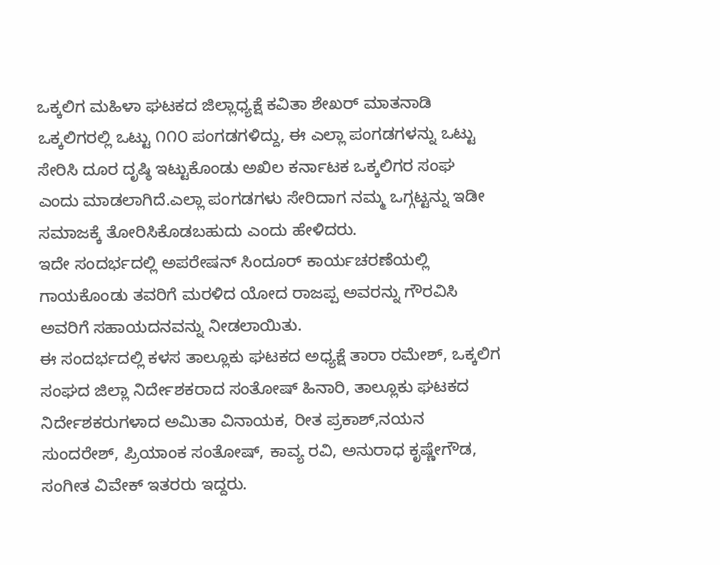ಒಕ್ಕಲಿಗ ಮಹಿಳಾ ಘಟಕದ ಜಿಲ್ಲಾಧ್ಯಕ್ಷೆ ಕವಿತಾ ಶೇಖರ್ ಮಾತನಾಡಿ ಒಕ್ಕಲಿಗರಲ್ಲಿ ಒಟ್ಟು ೧೧೦ ಪಂಗಡಗಳಿದ್ದು, ಈ ಎಲ್ಲಾ ಪಂಗಡಗಳನ್ನು ಒಟ್ಟು ಸೇರಿಸಿ ದೂರ ದೃಷ್ಠಿ ಇಟ್ಟುಕೊಂಡು ಅಖಿಲ ಕರ್ನಾಟಕ ಒಕ್ಕಲಿಗರ ಸಂಘ ಎಂದು ಮಾಡಲಾಗಿದೆ.ಎಲ್ಲಾ ಪಂಗಡಗಳು ಸೇರಿದಾಗ ನಮ್ಮ ಒಗ್ಗಟ್ಟನ್ನು ಇಡೀ ಸಮಾಜಕ್ಕೆ ತೋರಿಸಿಕೊಡಬಹುದು ಎಂದು ಹೇಳಿದರು.
ಇದೇ ಸಂದರ್ಭದಲ್ಲಿ ಅಪರೇಷನ್ ಸಿಂದೂರ್ ಕಾರ್ಯಚರಣೆಯಲ್ಲಿ ಗಾಯಕೊಂಡು ತವರಿಗೆ ಮರಳಿದ ಯೋದ ರಾಜಪ್ಪ ಅವರನ್ನು ಗೌರವಿಸಿ ಅವರಿಗೆ ಸಹಾಯದನವನ್ನು ನೀಡಲಾಯಿತು.
ಈ ಸಂದರ್ಭದಲ್ಲಿ ಕಳಸ ತಾಲ್ಲೂಕು ಘಟಕದ ಅಧ್ಯಕ್ಷೆ ತಾರಾ ರಮೇಶ್, ಒಕ್ಕಲಿಗ ಸಂಘದ ಜಿಲ್ಲಾ ನಿರ್ದೇಶಕರಾದ ಸಂತೋಷ್ ಹಿನಾರಿ, ತಾಲ್ಲೂಕು ಘಟಕದ ನಿರ್ದೇಶಕರುಗಳಾದ ಅಮಿತಾ ವಿನಾಯಕ, ರೀತ ಪ್ರಕಾಶ್,ನಯನ ಸುಂದರೇಶ್, ಪ್ರಿಯಾಂಕ ಸಂತೋಷ್, ಕಾವ್ಯ ರವಿ, ಅನುರಾಧ ಕೃಷ್ಣೇಗೌಡ, ಸಂಗೀತ ವಿವೇಕ್ ಇತರರು ಇದ್ದರು.